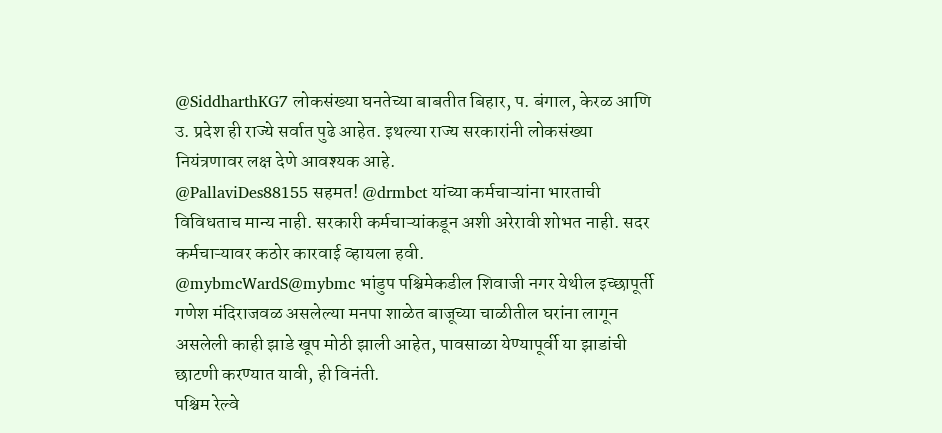@SiddharthKG7 लोकसंख्या घनतेच्या बाबतीत बिहार, प. बंगाल, केरळ आणि उ. प्रदेश ही राज्ये सर्वात पुढे आहेत. इथल्या राज्य सरकारांनी लोकसंख्या नियंत्रणावर लक्ष देणे आवश्यक आहे.
@PallaviDes88155 सहमत! @drmbct यांच्या कर्मचाऱ्यांना भारताची विविधताच मान्य नाही. सरकारी कर्मचाऱ्यांकडून अशी अरेरावी शोभत नाही. सदर कर्मचाऱ्यावर कठोर कारवाई व्हायला हवी.
@mybmcWardS@mybmc भांडुप पश्चिमेकडील शिवाजी नगर येथील इच्छापूर्ती गणेश मंदिराजवळ असलेल्या मनपा शाळेत बाजूच्या चाळीतील घरांना लागून असलेली काही झाडे खूप मोठी झाली आहेत, पावसाळा येण्यापूर्वी या झाडांची छाटणी करण्यात यावी, ही विनंती.
पश्चिम रेल्वे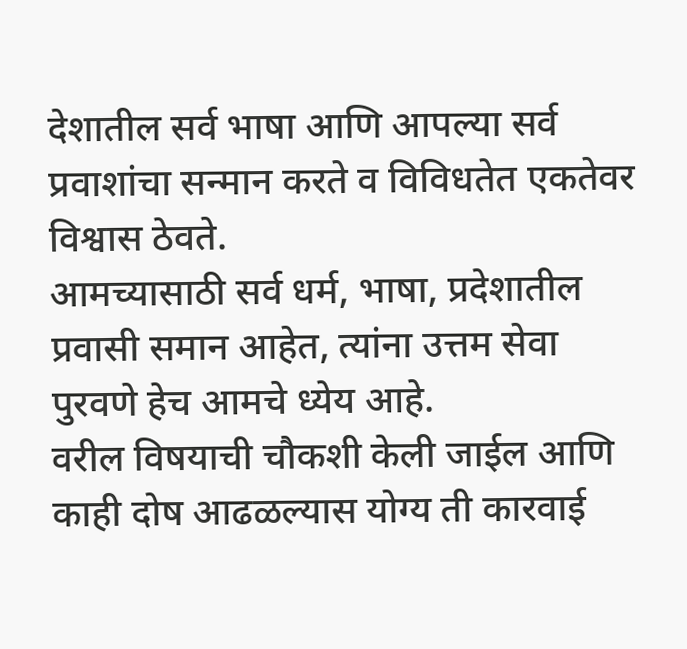देशातील सर्व भाषा आणि आपल्या सर्व प्रवाशांचा सन्मान करते व विविधतेत एकतेवर विश्वास ठेवते.
आमच्यासाठी सर्व धर्म, भाषा, प्रदेशातील प्रवासी समान आहेत, त्यांना उत्तम सेवा पुरवणे हेच आमचे ध्येय आहे.
वरील विषयाची चौकशी केली जाईल आणि काही दोष आढळल्यास योग्य ती कारवाई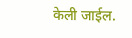केली जाईल.